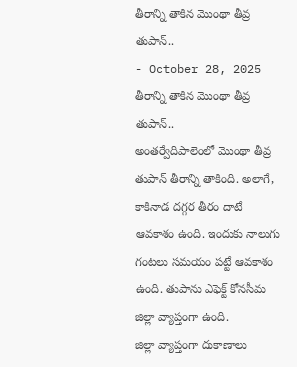తీరాన్ని తాకిన మొంథా తీవ్ర తుపాన్..
- October 28, 2025
తీరాన్ని తాకిన మొంథా తీవ్ర తుపాన్..
అంతర్వేదిపాలెంలో మొంథా తీవ్ర తుపాన్ తీరాన్ని తాకింది. అలాగే, కాకినాడ దగ్గర తీరం దాటే ఆవకాశం ఉంది. ఇందుకు నాలుగు గంటలు సమయం పట్టే ఆవకాశం ఉంది. తుపాను ఎఫెక్ట్ కోనసీమ జిల్లా వ్యాప్తంగా ఉంది.
జిల్లా వ్యాప్తంగా దుకాణాలు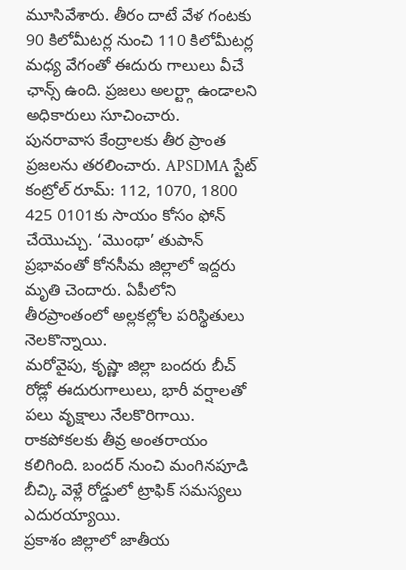మూసివేశారు. తీరం దాటే వేళ గంటకు 90 కిలోమీటర్ల నుంచి 110 కిలోమీటర్ల మధ్య వేగంతో ఈదురు గాలులు వీచే ఛాన్స్ ఉంది. ప్రజలు అలర్ట్గా ఉండాలని అధికారులు సూచించారు.
పునరావాస కేంద్రాలకు తీర ప్రాంత ప్రజలను తరలించారు. APSDMA స్టేట్ కంట్రోల్ రూమ్: 112, 1070, 1800 425 0101కు సాయం కోసం ఫోన్ చేయొచ్చు. ‘మొంథా’ తుపాన్ ప్రభావంతో కోనసీమ జిల్లాలో ఇద్దరు మృతి చెందారు. ఏపీలోని తీరప్రాంతంలో అల్లకల్లోల పరిస్థితులు నెలకొన్నాయి.
మరోవైపు, కృష్ణా జిల్లా బందరు బీచ్ రోడ్లో ఈదురుగాలులు, భారీ వర్షాలతో పలు వృక్షాలు నేలకొరిగాయి. రాకపోకలకు తీవ్ర అంతరాయం కలిగింది. బందర్ నుంచి మంగినపూడి బీచ్కి వెళ్లే రోడ్డులో ట్రాఫిక్ సమస్యలు ఎదురయ్యాయి.
ప్రకాశం జిల్లాలో జాతీయ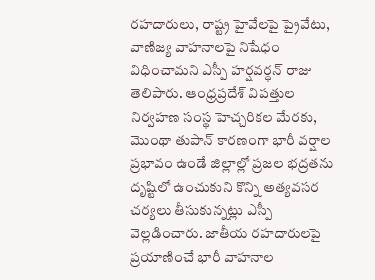రహదారులు, రాష్ట్ర హైవేలపై ప్రైవేటు, వాణిజ్య వాహనాలపై నిషేధం విధించామని ఎస్పీ హర్షవర్ధన్ రాజు తెలిపారు. ఆంధ్రప్రదేశ్ విపత్తుల నిర్వహణ సంస్థ హెచ్చరికల మేరకు, మొంథా తుపాన్ కారణంగా భారీ వర్షాల ప్రభావం ఉండే జిల్లాల్లో ప్రజల భద్రతను దృష్టిలో ఉంచుకుని కొన్ని అత్యవసర చర్యలు తీసుకున్నట్లు ఎస్పీ వెల్లడించారు. జాతీయ రహదారులపై ప్రయాణించే భారీ వాహనాల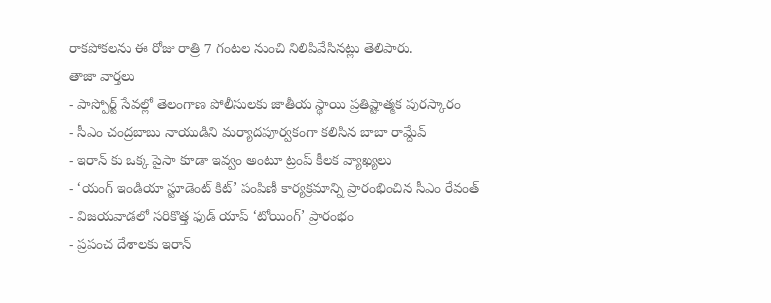రాకపోకలను ఈ రోజు రాత్రి 7 గంటల నుంచి నిలిపివేసినట్లు తెలిపారు.
తాజా వార్తలు
- పాస్పోర్ట్ సేవల్లో తెలంగాణ పోలీసులకు జాతీయ స్థాయి ప్రతిష్టాత్మక పురస్కారం
- సీఎం చంద్రబాబు నాయుడిని మర్యాదపూర్వకంగా కలిసిన బాబా రామ్దేవ్
- ఇరాన్ కు ఒక్క పైసా కూడా ఇవ్వం అంటూ ట్రంప్ కీలక వ్యాఖ్యలు
- ‘యంగ్ ఇండియా స్టూడెంట్ కిట్’ పంపిణీ కార్యక్రమాన్ని ప్రారంభించిన సీఎం రేవంత్
- విజయవాడలో సరికొత్త ఫుడ్ యాప్ ‘టోయింగ్’ ప్రారంభం
- ప్రపంచ దేశాలకు ఇరాన్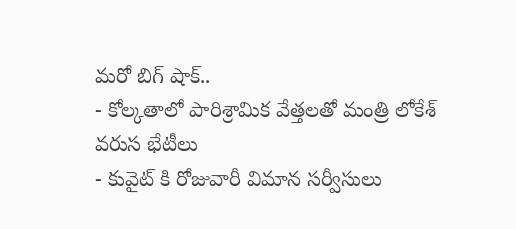మరో బిగ్ షాక్..
- కోల్కతాలో పారిశ్రామిక వేత్తలతో మంత్రి లోకేశ్ వరుస భేటీలు
- కువైట్ కి రోజువారీ విమాన సర్వీసులు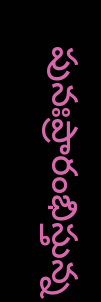పునఃప్రారంభిస్తున్న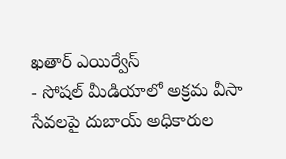ఖతార్ ఎయిర్వేస్
- సోషల్ మీడియాలో అక్రమ వీసా సేవలపై దుబాయ్ అధికారుల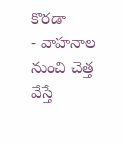కొరడా
- వాహనాల నుంచి చెత్త వేస్తే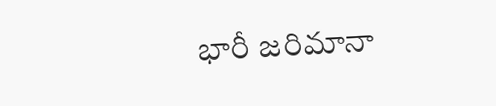భారీ జరిమానా